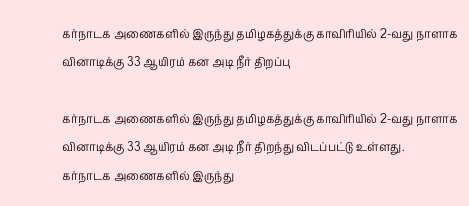கர்நாடக அணைகளில் இருந்து தமிழகத்துக்கு காவிரியில் 2-வது நாளாக வினாடிக்கு 33 ஆயிரம் கன அடி நீர் திறப்பு

கர்நாடக அணைகளில் இருந்து தமிழகத்துக்கு காவிரியில் 2-வது நாளாக வினாடிக்கு 33 ஆயிரம் கன அடி நீர் திறந்து விடப்பட்டு உள்ளது.
கர்நாடக அணைகளில் இருந்து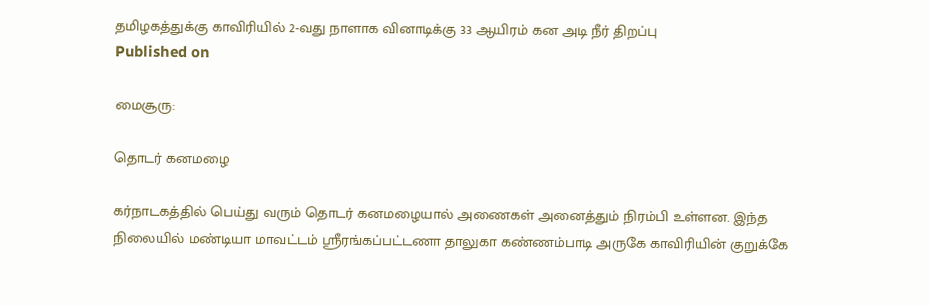தமிழகத்துக்கு காவிரியில் 2-வது நாளாக வினாடிக்கு 33 ஆயிரம் கன அடி நீர் திறப்பு
Published on

மைசூரு:

தொடர் கனமழை

கர்நாடகத்தில் பெய்து வரும் தொடர் கனமழையால் அணைகள் அனைத்தும் நிரம்பி உள்ளன. இந்த நிலையில் மண்டியா மாவட்டம் ஸ்ரீரங்கப்பட்டணா தாலுகா கண்ணம்பாடி அருகே காவிரியின் குறுக்கே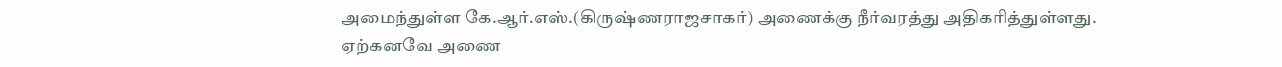அமைந்துள்ள கே.ஆர்.எஸ்.(கிருஷ்ணராஜசாகர்) அணைக்கு நீர்வரத்து அதிகரித்துள்ளது. ஏற்கனவே அணை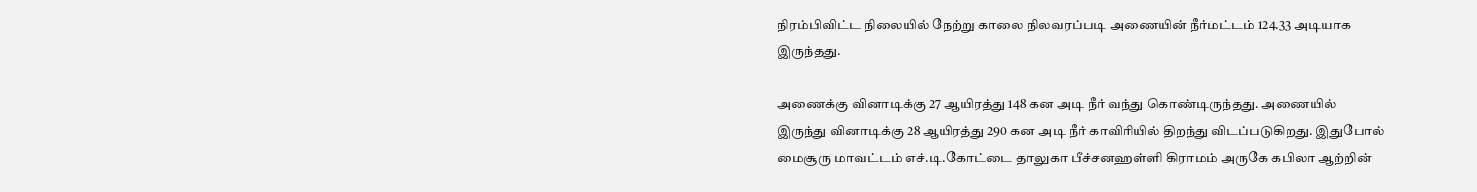நிரம்பிவிட்ட நிலையில் நேற்று காலை நிலவரப்படி அணையின் நீர்மட்டம் 124.33 அடியாக இருந்தது.

அணைக்கு வினாடிக்கு 27 ஆயிரத்து 148 கன அடி நீர் வந்து கொண்டிருந்தது. அணையில் இருந்து வினாடிக்கு 28 ஆயிரத்து 290 கன அடி நீர் காவிரியில் திறந்து விடப்படுகிறது. இதுபோல் மைசூரு மாவட்டம் எச்.டி.கோட்டை தாலுகா பீச்சனஹள்ளி கிராமம் அருகே கபிலா ஆற்றின்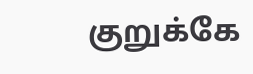குறுக்கே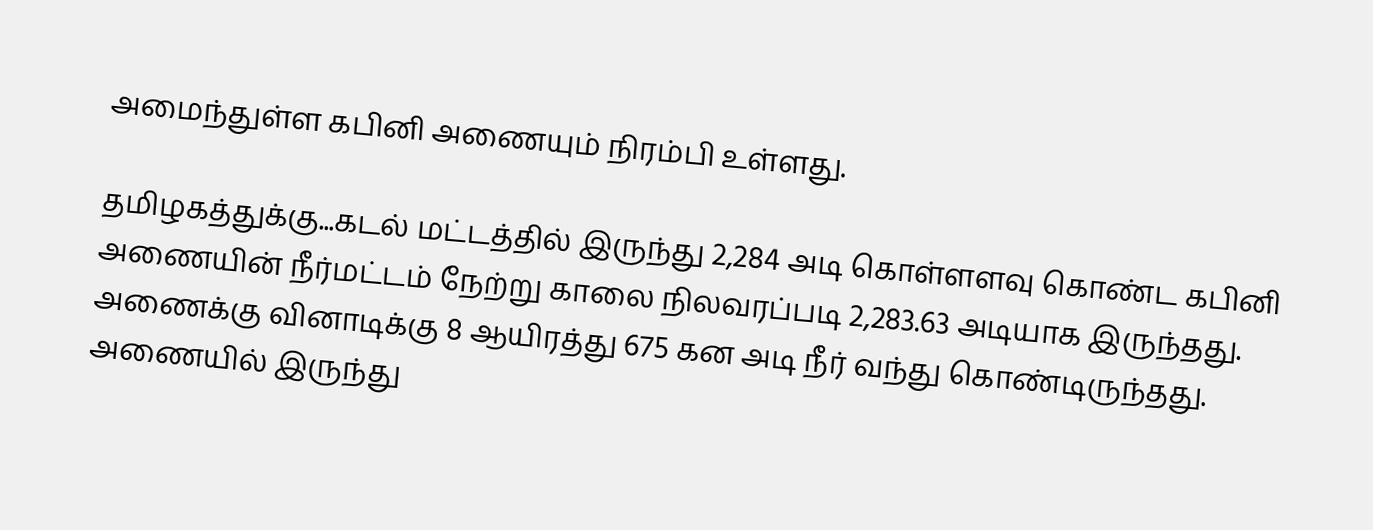அமைந்துள்ள கபினி அணையும் நிரம்பி உள்ளது.

தமிழகத்துக்கு...கடல் மட்டத்தில் இருந்து 2,284 அடி கொள்ளளவு கொண்ட கபினி அணையின் நீர்மட்டம் நேற்று காலை நிலவரப்படி 2,283.63 அடியாக இருந்தது. அணைக்கு வினாடிக்கு 8 ஆயிரத்து 675 கன அடி நீர் வந்து கொண்டிருந்தது. அணையில் இருந்து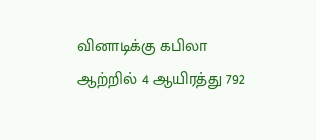வினாடிக்கு கபிலா ஆற்றில் 4 ஆயிரத்து 792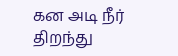கன அடி நீர் திறந்து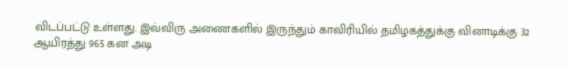விடப்பட்டு உள்ளது. இவ்விரு அணைகளில் இருந்தும் காவிரியில் தமிழகத்துக்கு வினாடிக்கு 32 ஆயிரத்து 965 கன அடி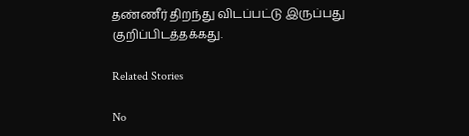தண்ணீர் திறந்து விடப்பட்டு இருப்பது குறிப்பிடத்தக்கது.

Related Stories

No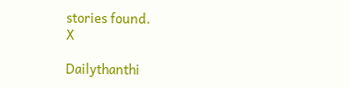stories found.
X

Dailythanthi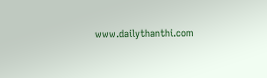www.dailythanthi.com